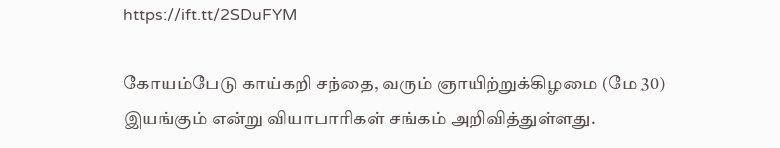https://ift.tt/2SDuFYM

கோயம்பேடு காய்கறி சந்தை, வரும் ஞாயிற்றுக்கிழமை (மே 30) இயங்கும் என்று வியாபாரிகள் சங்கம் அறிவித்துள்ளது.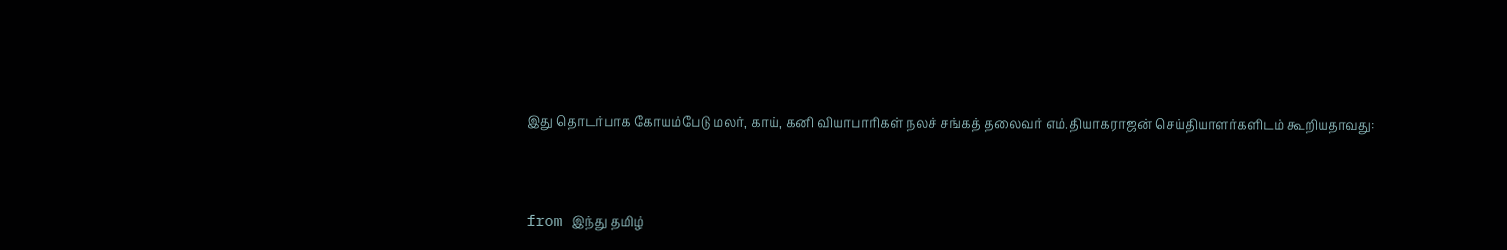இது தொடர்பாக கோயம்பேடு மலர், காய், கனி வியாபாரிகள் நலச் சங்கத் தலைவர் எம்.தியாகராஜன் செய்தியாளர்களிடம் கூறியதாவது:



from இந்து தமிழ்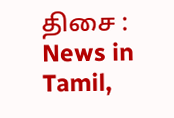திசை : News in Tamil,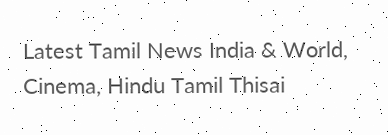Latest Tamil News India & World, Cinema, Hindu Tamil Thisai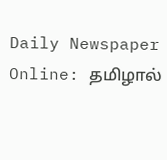Daily Newspaper Online: தமிழால்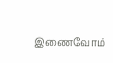இணைவோம்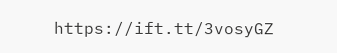https://ift.tt/3vosyGZ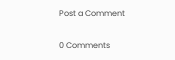Post a Comment

0 Comments